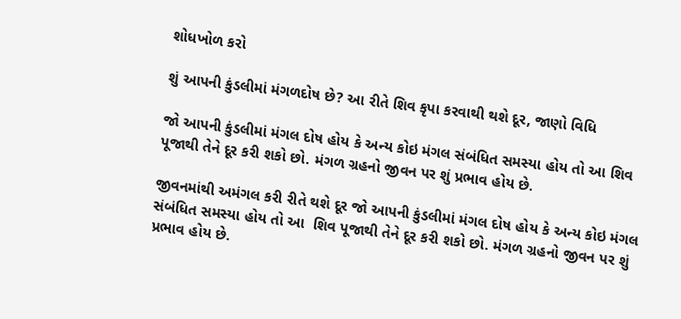શોધખોળ કરો

શું આપની કુંડલીમાં મંગળદોષ છે? આ રીતે શિવ કૃપા કરવાથી થશે દૂર, જાણો વિધિ

જો આપની કુંડલીમાં મંગલ દોષ હોય કે અન્ય કોઇ મંગલ સંબંધિત સમસ્યા હોય તો આ શિવ પૂજાથી તેને દૂર કરી શકો છો. મંગળ ગ્રહનો જીવન પર શું પ્રભાવ હોય છે.

જીવનમાંથી અમંગલ કરી રીતે થશે દૂર જો આપની કુંડલીમાં મંગલ દોષ હોય કે અન્ય કોઇ મંગલ સંબંધિત સમસ્યા હોય તો આ  શિવ પૂજાથી તેને દૂર કરી શકો છો. મંગળ ગ્રહનો જીવન પર શું પ્રભાવ હોય છે.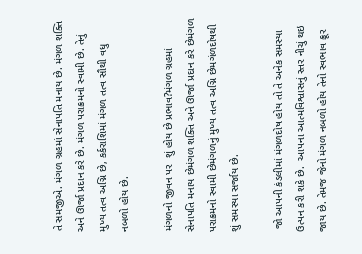તે સમજીએ. મંગળ ગ્રહમાં સેનાપતિ મનાય છે. મંગળ શક્તિ અને ઊર્જા પ્રદાન કરે છે. મંગળ પરાક્રમનો સ્વામી છે. તેનું મુખ્ય તત્વ અગ્નિ છે, કર્કરાશિમાં મંગળ તત્વ સૌથી વધુ નબળો હોય છે.

મંગળનો જીવન પર  શું હોય છે પ્રભાવ?મંગળ ગ્રહમાં સેનાપતિ મનાય છેમંગળ શક્તિ અને ઊર્જા પ્રદાન કરે છેમંગળ પરાક્રમનો સ્વામી છેમંગળનું મુખ્ય તત્વ અગ્નિ છેમગંળદોષથી શું સમસ્યા સર્જાય છે.

 જો આપની કંડલીમાં મંગળદોષ હોય તો તે અનેક સમસ્યા ઉત્પન કરી શકે છે.  આપના આત્મવિશ્વાસનું સ્તર નીચું થઇ જાય છે. તેમજ જેનો મંગળ નબળો હોય તેનો સ્વભાવ ક્રૂર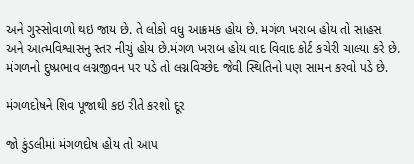અને ગુસ્સોવાળો થઇ જાય છે. તે લોકો વધુ આક્રમક હોય છે. મગંળ ખરાબ હોય તો સાહસ અને આત્મવિશ્વાસનુ સ્તર નીચું હોય છે.મંગળ ખરાબ હોય વાદ વિવાદ કોર્ટ કચેરી ચાલ્યા કરે છે. મંગળનો દુષ્પ્રભાવ લગ્નજીવન પર પડે તો લગ્નવિચ્છેદ જેવી સ્થિતિનો પણ સામન કરવો પડે છે.

મંગળદોષને શિવ પૂજાથી કઇ રીતે કરશો દૂર

જો કુંડલીમાં મંગળદોષ હોય તો આપ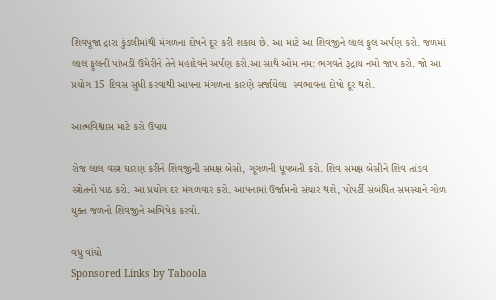શિવપૂજા દ્રારા કુંડલીમાંથી મંગળના દોષને દૂર કરી શકાય છે. આ માટે આ શિવજીને લાલ ફુલ અર્પણ કરો. જળમાં લાલ ફુલની પાંખડી ઉમેરીને તેને મહાદેવને અર્પણ કરો.આ સાથે ઓમ નમ: ભગવતે રૂદ્રાય નમો જાપ કરો. જો આ પ્રયોગ 15 દિવસ સુધી કરવાથી આપના મંગળના કારણે સર્જાયેલા  સ્વભાવના દોષો દૂર થશે.

આત્મવિશ્વાસ માટે કરો ઉપાય

રોજ લાલ વસ્ત્ર ઘારણ કરીને શિવજીની સમક્ષ બેસો, ગૂગળની ધૂપબતી કરો. શિવ સમક્ષ બેસીને શિવ તાંડવ સ્ત્રોતનો પાઠ કરો. આ પ્રયોગ દર મંગળવાર કરો. આપનામાં ઉર્જામનો સંચાર થશે, પોપર્ટી સંબંધિત સમસ્યાને ગોળ યુક્ત જળનો શિવજીને અભિષેક કરવો.

વધુ વાંચો
Sponsored Links by Taboola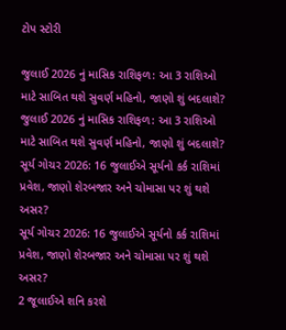ટોપ સ્ટોરી

જુલાઈ 2026 નું માસિક રાશિફળ: આ 3 રાશિઓ માટે સાબિત થશે સુવર્ણ મહિનો, જાણો શું બદલાશે?
જુલાઈ 2026 નું માસિક રાશિફળ: આ 3 રાશિઓ માટે સાબિત થશે સુવર્ણ મહિનો, જાણો શું બદલાશે?
સૂર્ય ગોચર 2026: 16 જુલાઈએ સૂર્યનો કર્ક રાશિમાં પ્રવેશ, જાણો શેરબજાર અને ચોમાસા પર શું થશે અસર?
સૂર્ય ગોચર 2026: 16 જુલાઈએ સૂર્યનો કર્ક રાશિમાં પ્રવેશ, જાણો શેરબજાર અને ચોમાસા પર શું થશે અસર?
2 જૂલાઈએ શનિ કરશે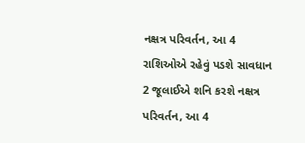નક્ષત્ર પરિવર્તન, આ 4 રાશિઓએ રહેવું પડશે સાવધાન
2 જૂલાઈએ શનિ કરશે નક્ષત્ર પરિવર્તન, આ 4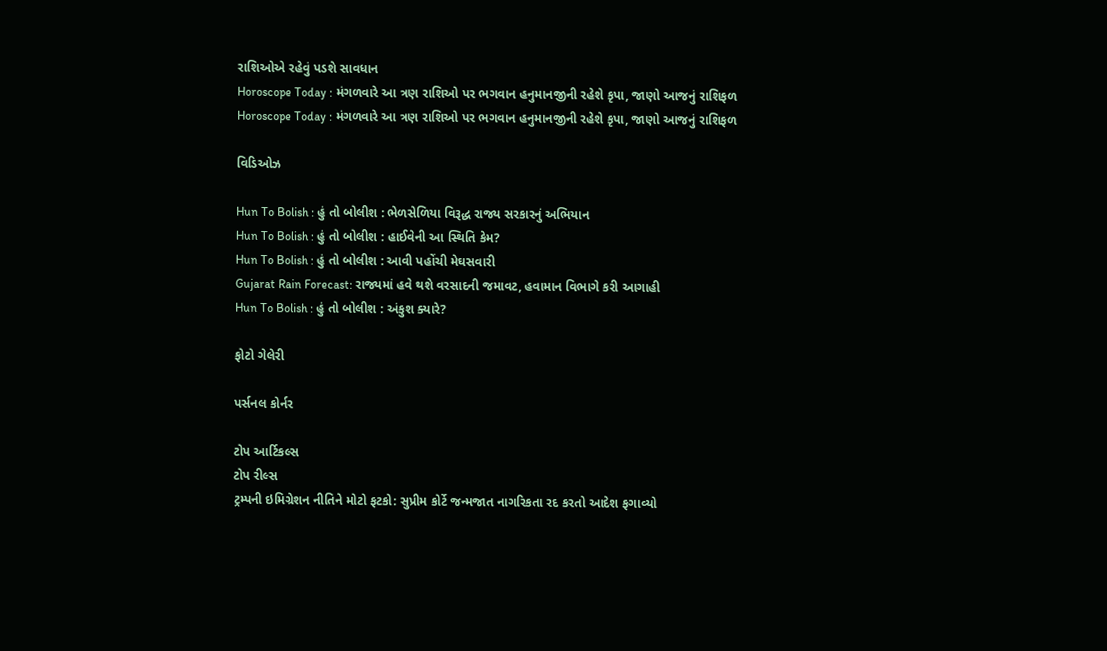રાશિઓએ રહેવું પડશે સાવધાન
Horoscope Today : મંગળવારે આ ત્રણ રાશિઓ પર ભગવાન હનુમાનજીની રહેશે કૃપા, જાણો આજનું રાશિફળ
Horoscope Today : મંગળવારે આ ત્રણ રાશિઓ પર ભગવાન હનુમાનજીની રહેશે કૃપા, જાણો આજનું રાશિફળ

વિડિઓઝ

Hun To Bolish : હું તો બોલીશ : ભેળસેળિયા વિરૂદ્ધ રાજ્ય સરકારનું અભિયાન
Hun To Bolish : હું તો બોલીશ : હાઈવેની આ સ્થિતિ કેમ?
Hun To Bolish : હું તો બોલીશ : આવી પહોંચી મેઘસવારી
Gujarat Rain Forecast: રાજ્યમાં હવે થશે વરસાદની જમાવટ, હવામાન વિભાગે કરી આગાહી
Hun To Bolish : હું તો બોલીશ : અંકુશ ક્યારે?

ફોટો ગેલેરી

પર્સનલ કોર્નર

ટોપ આર્ટિકલ્સ
ટોપ રીલ્સ
ટ્રમ્પની ઇમિગ્રેશન નીતિને મોટો ફટકો: સુપ્રીમ કોર્ટે જન્મજાત નાગરિકતા રદ કરતો આદેશ ફગાવ્યો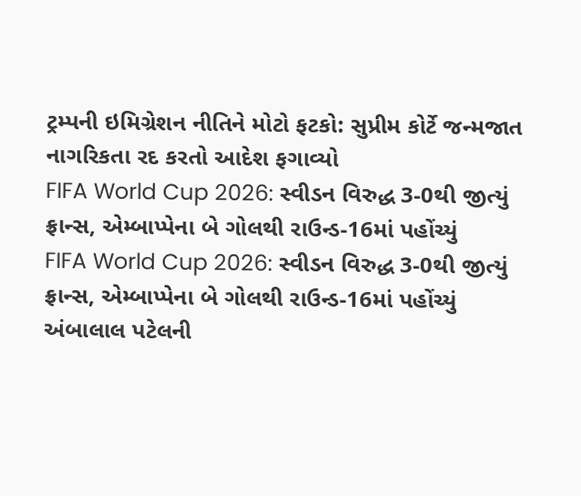ટ્રમ્પની ઇમિગ્રેશન નીતિને મોટો ફટકો: સુપ્રીમ કોર્ટે જન્મજાત નાગરિકતા રદ કરતો આદેશ ફગાવ્યો
FIFA World Cup 2026: સ્વીડન વિરુદ્ધ 3-0થી જીત્યું ફ્રાન્સ, એમ્બાપ્પેના બે ગોલથી રાઉન્ડ-16માં પહોંચ્યું
FIFA World Cup 2026: સ્વીડન વિરુદ્ધ 3-0થી જીત્યું ફ્રાન્સ, એમ્બાપ્પેના બે ગોલથી રાઉન્ડ-16માં પહોંચ્યું
અંબાલાલ પટેલની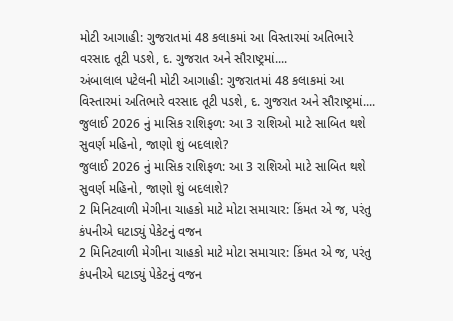મોટી આગાહી: ગુજરાતમાં 48 કલાકમાં આ વિસ્તારમાં અતિભારે વરસાદ તૂટી પડશે, દ. ગુજરાત અને સૌરાષ્ટ્રમાં....
અંબાલાલ પટેલની મોટી આગાહી: ગુજરાતમાં 48 કલાકમાં આ વિસ્તારમાં અતિભારે વરસાદ તૂટી પડશે, દ. ગુજરાત અને સૌરાષ્ટ્રમાં....
જુલાઈ 2026 નું માસિક રાશિફળ: આ 3 રાશિઓ માટે સાબિત થશે સુવર્ણ મહિનો, જાણો શું બદલાશે?
જુલાઈ 2026 નું માસિક રાશિફળ: આ 3 રાશિઓ માટે સાબિત થશે સુવર્ણ મહિનો, જાણો શું બદલાશે?
2 મિનિટવાળી મેગીના ચાહકો માટે મોટા સમાચાર: કિંમત એ જ, પરંતુ કંપનીએ ઘટાડ્યું પેકેટનું વજન
2 મિનિટવાળી મેગીના ચાહકો માટે મોટા સમાચાર: કિંમત એ જ, પરંતુ કંપનીએ ઘટાડ્યું પેકેટનું વજન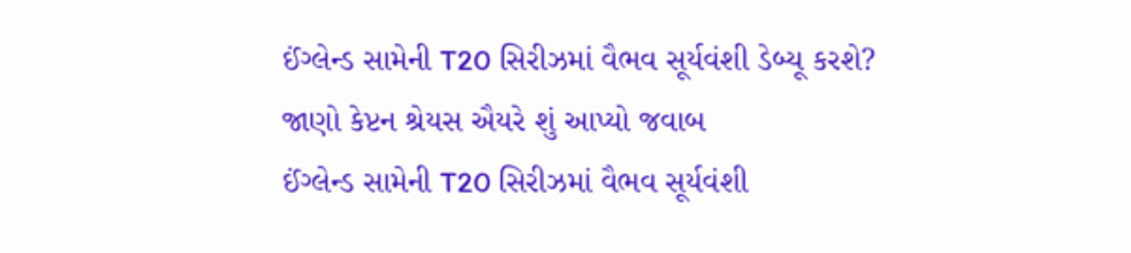ઈંગ્લેન્ડ સામેની T20 સિરીઝમાં વૈભવ સૂર્યવંશી ડેબ્યૂ કરશે? જાણો કેપ્ટન શ્રેયસ ઐયરે શું આપ્યો જવાબ
ઈંગ્લેન્ડ સામેની T20 સિરીઝમાં વૈભવ સૂર્યવંશી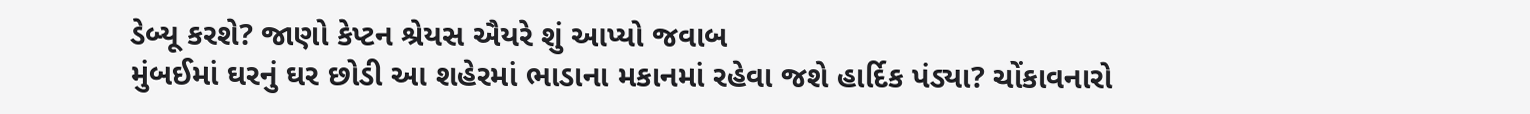ડેબ્યૂ કરશે? જાણો કેપ્ટન શ્રેયસ ઐયરે શું આપ્યો જવાબ
મુંબઈમાં ઘરનું ઘર છોડી આ શહેરમાં ભાડાના મકાનમાં રહેવા જશે હાર્દિક પંડ્યા? ચોંકાવનારો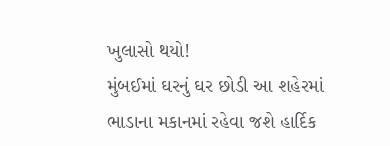ખુલાસો થયો!
મુંબઈમાં ઘરનું ઘર છોડી આ શહેરમાં ભાડાના મકાનમાં રહેવા જશે હાર્દિક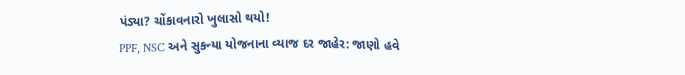પંડ્યા? ચોંકાવનારો ખુલાસો થયો!
PPF, NSC અને સુકન્યા યોજનાના વ્યાજ દર જાહેર: જાણો હવે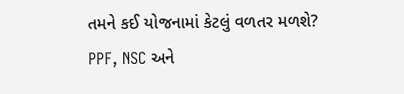તમને કઈ યોજનામાં કેટલું વળતર મળશે?
PPF, NSC અને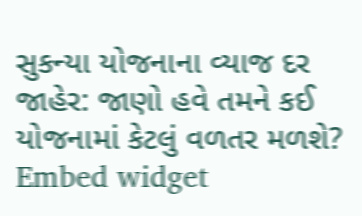સુકન્યા યોજનાના વ્યાજ દર જાહેર: જાણો હવે તમને કઈ યોજનામાં કેટલું વળતર મળશે?
Embed widget